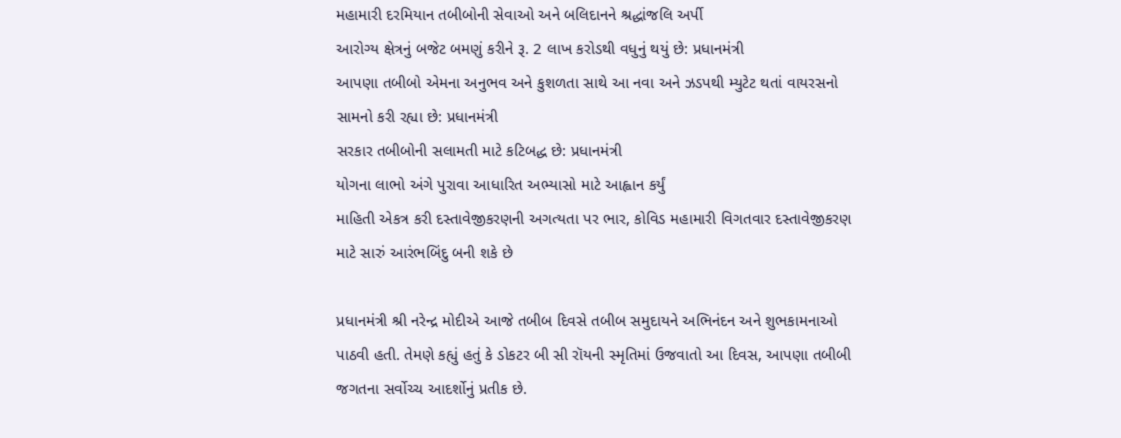મહામારી દરમિયાન તબીબોની સેવાઓ અને બલિદાનને શ્રદ્ધાંજલિ અર્પી
આરોગ્ય ક્ષેત્રનું બજેટ બમણું કરીને રૂ. 2 લાખ કરોડથી વધુનું થયું છે: પ્રધાનમંત્રી
આપણા તબીબો એમના અનુભવ અને કુશળતા સાથે આ નવા અને ઝડપથી મ્યુટેટ થતાં વાયરસનો સામનો કરી રહ્યા છે: પ્રધાનમંત્રી
સરકાર તબીબોની સલામતી માટે કટિબદ્ધ છે: પ્રધાનમંત્રી
યોગના લાભો અંગે પુરાવા આધારિત અભ્યાસો માટે આહ્વાન કર્યું
માહિતી એકત્ર કરી દસ્તાવેજીકરણની અગત્યતા પર ભાર, કોવિડ મહામારી વિગતવાર દસ્તાવેજીકરણ માટે સારું આરંભબિંદુ બની શકે છે

પ્રધાનમંત્રી શ્રી નરેન્દ્ર મોદીએ આજે તબીબ દિવસે તબીબ સમુદાયને અભિનંદન અને શુભકામનાઓ પાઠવી હતી. તેમણે કહ્યું હતું કે ડોકટર બી સી રૉયની સ્મૃતિમાં ઉજવાતો આ દિવસ, આપણા તબીબી જગતના સર્વોચ્ચ આદર્શોનું પ્રતીક છે.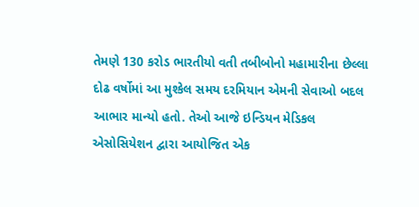તેમણે 130 કરોડ ભારતીયો વતી તબીબોનો મહામારીના છેલ્લા દોઢ વર્ષોમાં આ મુશ્કેલ સમય દરમિયાન એમની સેવાઓ બદલ આભાર માન્યો હતો. તેઓ આજે ઇન્ડિયન મેડિકલ એસોસિયેશન દ્વારા આયોજિત એક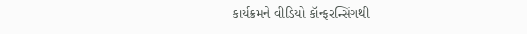કાર્યક્રમને વીડિયો કૉન્ફરન્સિંગથી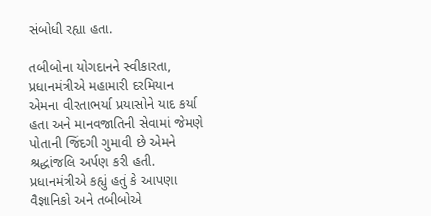સંબોધી રહ્યા હતા.

તબીબોના યોગદાનને સ્વીકારતા, પ્રધાનમંત્રીએ મહામારી દરમિયાન એમના વીરતાભર્યા પ્રયાસોને યાદ કર્યા હતા અને માનવજાતિની સેવામાં જેમણે પોતાની જિંદગી ગુમાવી છે એમને શ્રદ્ધાંજલિ અર્પણ કરી હતી. પ્રધાનમંત્રીએ કહ્યું હતું કે આપણા વૈજ્ઞાનિકો અને તબીબોએ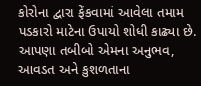કોરોના દ્વારા ફેંકવામાં આવેલા તમામ પડકારો માટેના ઉપાયો શોધી કાઢ્યા છે. આપણા તબીબો એમના અનુભવ, આવડત અને કુશળતાના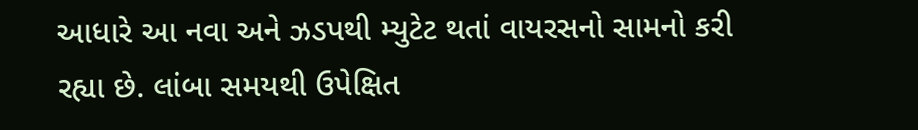આધારે આ નવા અને ઝડપથી મ્યુટેટ થતાં વાયરસનો સામનો કરી રહ્યા છે. લાંબા સમયથી ઉપેક્ષિત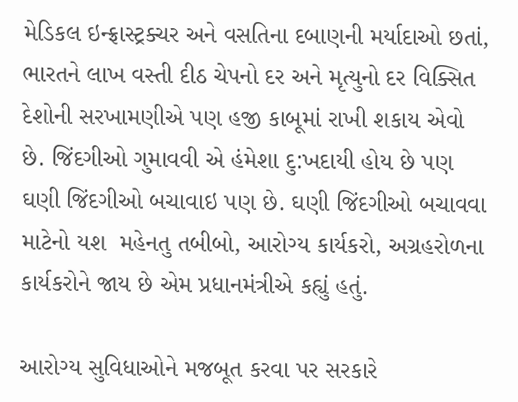મેડિકલ ઇન્ફ્રાસ્ટ્રક્ચર અને વસતિના દબાણની મર્યાદાઓ છતાં, ભારતને લાખ વસ્તી દીઠ ચેપનો દર અને મૃત્યુનો દર વિક્સિત દેશોની સરખામણીએ પણ હજી કાબૂમાં રાખી શકાય એવો છે. જિંદગીઓ ગુમાવવી એ હંમેશા દુ:ખદાયી હોય છે પણ ઘણી જિંદગીઓ બચાવાઇ પણ છે. ઘણી જિંદગીઓ બચાવવા માટેનો યશ  મહેનતુ તબીબો, આરોગ્ય કાર્યકરો, અગ્રહરોળના કાર્યકરોને જાય છે એમ પ્રધાનમંત્રીએ કહ્યું હતું.

આરોગ્ય સુવિધાઓને મજબૂત કરવા પર સરકારે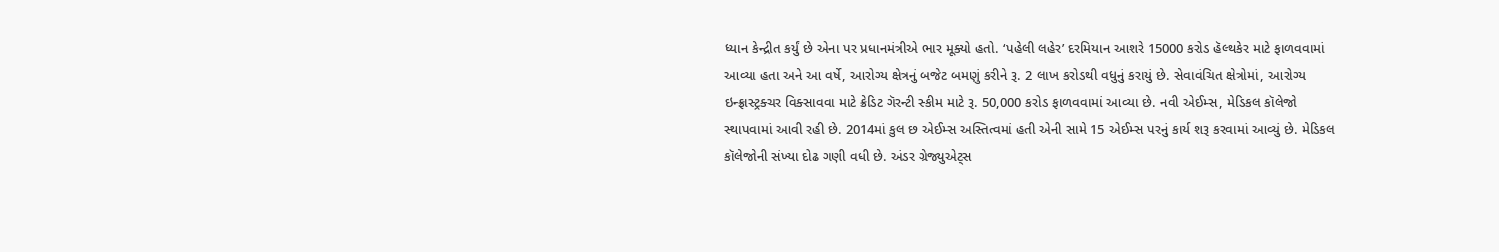ધ્યાન કેન્દ્રીત કર્યું છે એના પર પ્રધાનમંત્રીએ ભાર મૂક્યો હતો. ‘પહેલી લહેર’ દરમિયાન આશરે 15000 કરોડ હૅલ્થકેર માટે ફાળવવામાં આવ્યા હતા અને આ વર્ષે, આરોગ્ય ક્ષેત્રનું બજેટ બમણું કરીને રૂ. 2 લાખ કરોડથી વધુનું કરાયું છે. સેવાવંચિત ક્ષેત્રોમાં, આરોગ્ય ઇન્ફ્રાસ્ટ્રક્ચર વિક્સાવવા માટે ક્રેડિટ ગૅરન્ટી સ્કીમ માટે રૂ. 50,000 કરોડ ફાળવવામાં આવ્યા છે. નવી એઈમ્સ, મેડિકલ કૉલેજો સ્થાપવામાં આવી રહી છે. 2014માં કુલ છ એઈમ્સ અસ્તિત્વમાં હતી એની સામે 15 એઈમ્સ પરનું કાર્ય શરૂ કરવામાં આવ્યું છે. મેડિકલ કૉલેજોની સંખ્યા દોઢ ગણી વધી છે. અંડર ગ્રેજ્યુએટ્સ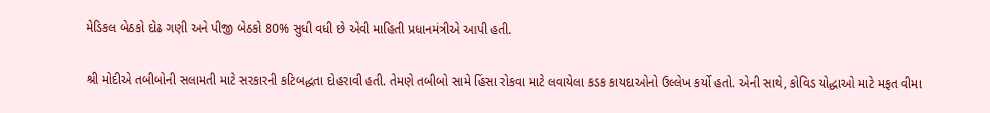મેડિકલ બેઠકો દોઢ ગણી અને પીજી બેઠકો 80% સુધી વધી છે એવી માહિતી પ્રધાનમંત્રીએ આપી હતી.

શ્રી મોદીએ તબીબોની સલામતી માટે સરકારની કટિબદ્ધતા દોહરાવી હતી. તેમણે તબીબો સામે હિંસા રોકવા માટે લવાયેલા કડક કાયદાઓનો ઉલ્લેખ કર્યો હતો. એની સાથે, કોવિડ યોદ્ધાઓ માટે મફત વીમા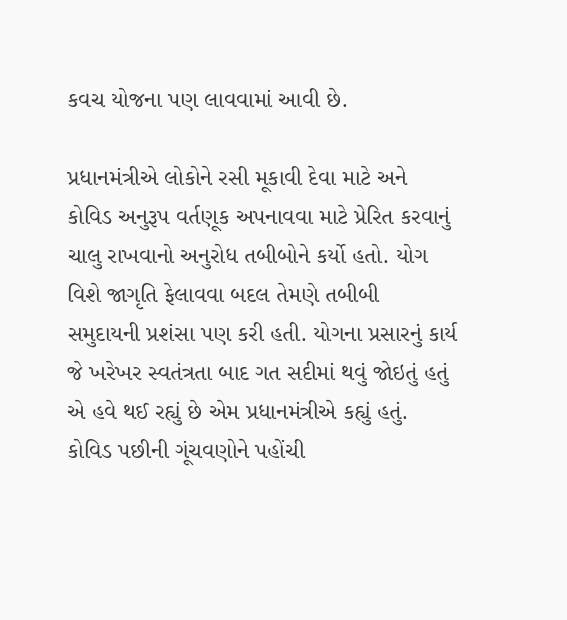કવચ યોજના પણ લાવવામાં આવી છે.

પ્રધાનમંત્રીએ લોકોને રસી મૂકાવી દેવા માટે અને કોવિડ અનુરૂપ વર્તણૂક અપનાવવા માટે પ્રેરિત કરવાનું ચાલુ રાખવાનો અનુરોધ તબીબોને કર્યો હતો. યોગ વિશે જાગૃતિ ફેલાવવા બદલ તેમણે તબીબી સમુદાયની પ્રશંસા પણ કરી હતી. યોગના પ્રસારનું કાર્ય જે ખરેખર સ્વતંત્રતા બાદ ગત સદીમાં થવું જોઇતું હતું એ હવે થઈ રહ્યું છે એમ પ્રધાનમંત્રીએ કહ્યું હતું. કોવિડ પછીની ગૂંચવણોને પહોંચી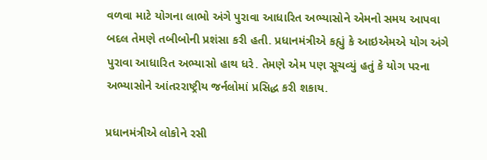વળવા માટે યોગના લાભો અંગે પુરાવા આધારિત અભ્યાસોને એમનો સમય આપવા બદલ તેમણે તબીબોની પ્રશંસા કરી હતી. પ્રધાનમંત્રીએ કહ્યું કે આઇએમએ યોગ અંગે પુરાવા આધારિત અભ્યાસો હાથ ધરે. તેમણે એમ પણ સૂચવ્યું હતું કે યોગ પરના અભ્યાસોને આંતરરાષ્ટ્રીય જર્નલોમાં પ્રસિદ્ધ કરી શકાય.

પ્રધાનમંત્રીએ લોકોને રસી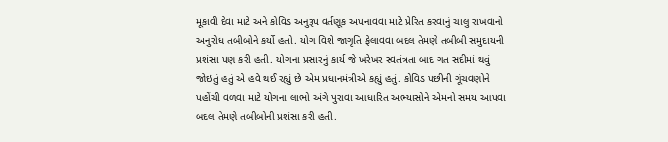મૂકાવી દેવા માટે અને કોવિડ અનુરૂપ વર્તણૂક અપનાવવા માટે પ્રેરિત કરવાનું ચાલુ રાખવાનો અનુરોધ તબીબોને કર્યો હતો. યોગ વિશે જાગૃતિ ફેલાવવા બદલ તેમણે તબીબી સમુદાયની પ્રશંસા પણ કરી હતી. યોગના પ્રસારનું કાર્ય જે ખરેખર સ્વતંત્રતા બાદ ગત સદીમાં થવું જોઇતું હતું એ હવે થઈ રહ્યું છે એમ પ્રધાનમંત્રીએ કહ્યું હતું. કોવિડ પછીની ગૂંચવણોને પહોંચી વળવા માટે યોગના લાભો અંગે પુરાવા આધારિત અભ્યાસોને એમનો સમય આપવા બદલ તેમણે તબીબોની પ્રશંસા કરી હતી.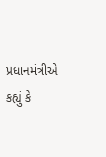પ્રધાનમંત્રીએ કહ્યું કે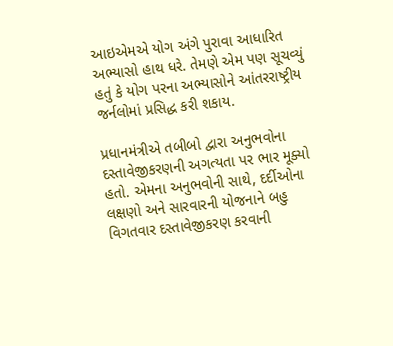આઇએમએ યોગ અંગે પુરાવા આધારિત અભ્યાસો હાથ ધરે. તેમણે એમ પણ સૂચવ્યું હતું કે યોગ પરના અભ્યાસોને આંતરરાષ્ટ્રીય જર્નલોમાં પ્રસિદ્ધ કરી શકાય.

પ્રધાનમંત્રીએ તબીબો દ્વારા અનુભવોના દસ્તાવેજીકરણની અગત્યતા પર ભાર મૂક્યો હતો. એમના અનુભવોની સાથે, દર્દીઓના લક્ષણો અને સારવારની યોજનાને બહુ વિગતવાર દસ્તાવેજીકરણ કરવાની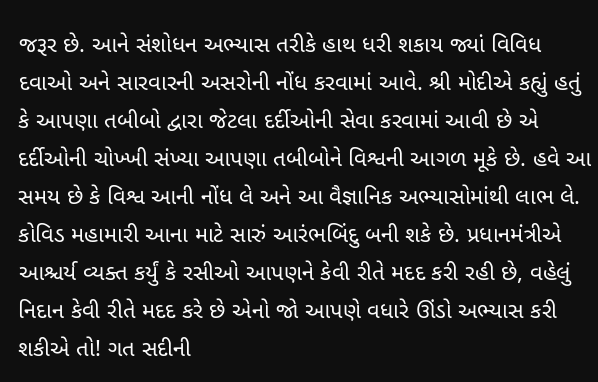જરૂર છે. આને સંશોધન અભ્યાસ તરીકે હાથ ધરી શકાય જ્યાં વિવિધ દવાઓ અને સારવારની અસરોની નોંધ કરવામાં આવે. શ્રી મોદીએ કહ્યું હતું કે આપણા તબીબો દ્વારા જેટલા દર્દીઓની સેવા કરવામાં આવી છે એ દર્દીઓની ચોખ્ખી સંખ્યા આપણા તબીબોને વિશ્વની આગળ મૂકે છે. હવે આ સમય છે કે વિશ્વ આની નોંધ લે અને આ વૈજ્ઞાનિક અભ્યાસોમાંથી લાભ લે. કોવિડ મહામારી આના માટે સારું આરંભબિંદુ બની શકે છે. પ્રધાનમંત્રીએ આશ્ચર્ય વ્યક્ત કર્યું કે રસીઓ આપણને કેવી રીતે મદદ કરી રહી છે, વહેલું નિદાન કેવી રીતે મદદ કરે છે એનો જો આપણે વધારે ઊંડો અભ્યાસ કરી શકીએ તો! ગત સદીની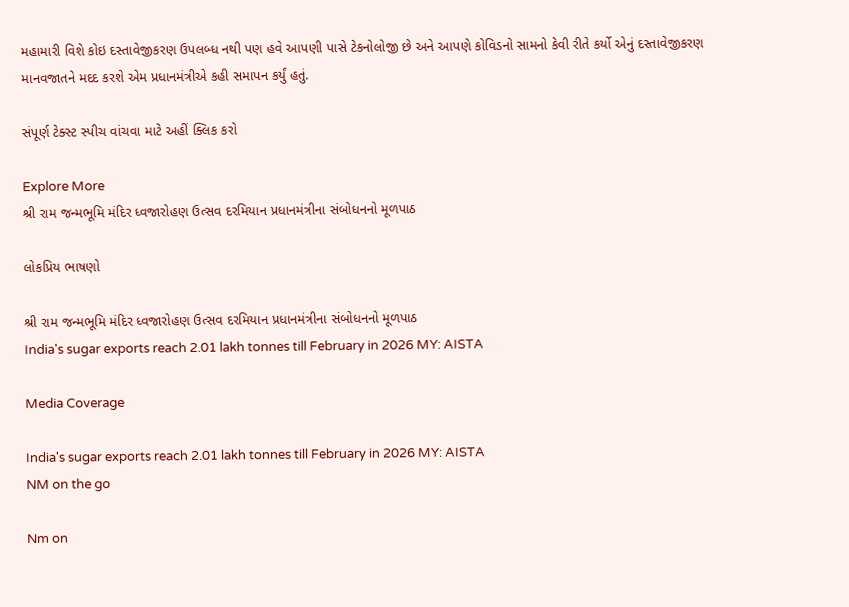મહામારી વિશે કોઇ દસ્તાવેજીકરણ ઉપલબ્ધ નથી પણ હવે આપણી પાસે ટેકનોલોજી છે અને આપણે કોવિડનો સામનો કેવી રીતે કર્યો એનું દસ્તાવેજીકરણ માનવજાતને મદદ કરશે એમ પ્રધાનમંત્રીએ કહી સમાપન કર્યું હતું.

સંપૂર્ણ ટેક્સ્ટ સ્પીચ વાંચવા માટે અહીં ક્લિક કરો

Explore More
શ્રી રામ જન્મભૂમિ મંદિર ધ્વજારોહણ ઉત્સવ દરમિયાન પ્રધાનમંત્રીના સંબોધનનો મૂળપાઠ

લોકપ્રિય ભાષણો

શ્રી રામ જન્મભૂમિ મંદિર ધ્વજારોહણ ઉત્સવ દરમિયાન પ્રધાનમંત્રીના સંબોધનનો મૂળપાઠ
India's sugar exports reach 2.01 lakh tonnes till February in 2026 MY: AISTA

Media Coverage

India's sugar exports reach 2.01 lakh tonnes till February in 2026 MY: AISTA
NM on the go

Nm on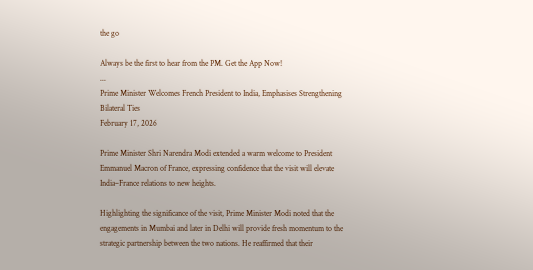the go

Always be the first to hear from the PM. Get the App Now!
...
Prime Minister Welcomes French President to India, Emphasises Strengthening Bilateral Ties
February 17, 2026

Prime Minister Shri Narendra Modi extended a warm welcome to President Emmanuel Macron of France, expressing confidence that the visit will elevate India–France relations to new heights.

Highlighting the significance of the visit, Prime Minister Modi noted that the engagements in Mumbai and later in Delhi will provide fresh momentum to the strategic partnership between the two nations. He reaffirmed that their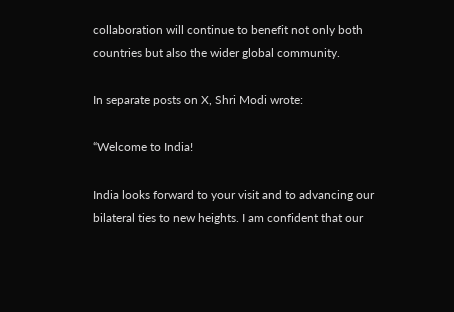collaboration will continue to benefit not only both countries but also the wider global community.

In separate posts on X, Shri Modi wrote:

“Welcome to India!

India looks forward to your visit and to advancing our bilateral ties to new heights. I am confident that our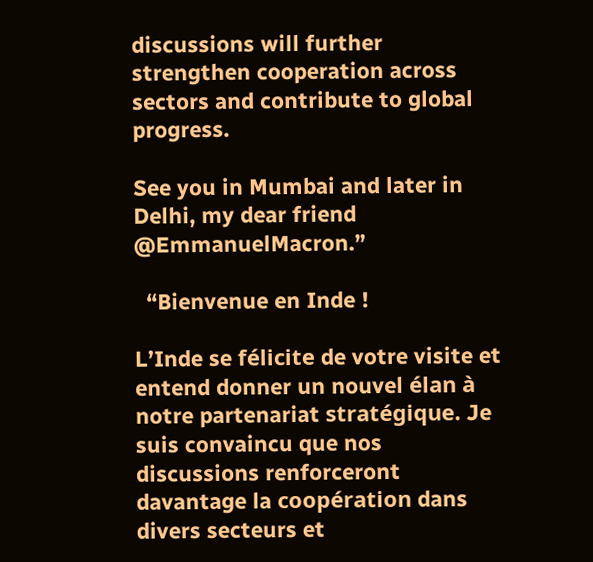discussions will further strengthen cooperation across sectors and contribute to global progress.

See you in Mumbai and later in Delhi, my dear friend @EmmanuelMacron.”

  “Bienvenue en Inde !

L’Inde se félicite de votre visite et entend donner un nouvel élan à notre partenariat stratégique. Je suis convaincu que nos discussions renforceront davantage la coopération dans divers secteurs et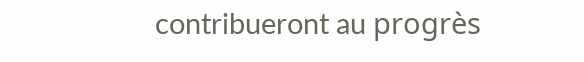contribueront au progrès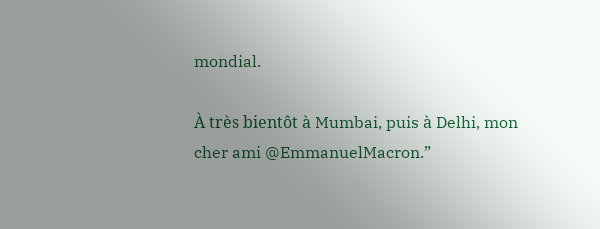mondial.

À très bientôt à Mumbai, puis à Delhi, mon cher ami @EmmanuelMacron.”